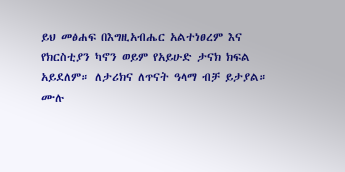ይህ መፅሐፍ በእግዚአብሔር አልተነፀረም እና የክርስቲያን ካኖን ወይም የአይሁድ ታናክ ክፍል አይደለም። ለታሪክና ለጥናት ዓላማ ብቻ ይታያል። ሙሉ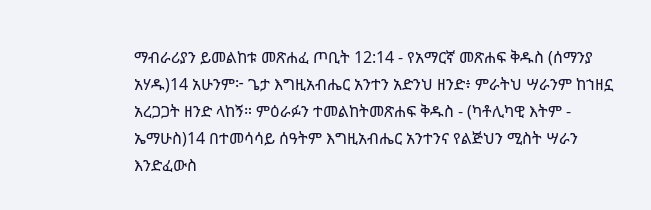ማብራሪያን ይመልከቱ መጽሐፈ ጦቢት 12:14 - የአማርኛ መጽሐፍ ቅዱስ (ሰማንያ አሃዱ)14 አሁንም፦ ጌታ እግዚአብሔር አንተን አድንህ ዘንድ፥ ምራትህ ሣራንም ከኀዘኗ አረጋጋት ዘንድ ላከኝ። ምዕራፉን ተመልከትመጽሐፍ ቅዱስ - (ካቶሊካዊ እትም - ኤማሁስ)14 በተመሳሳይ ሰዓትም እግዚአብሔር አንተንና የልጅህን ሚስት ሣራን እንድፈውስ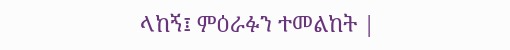ላከኝ፤ ምዕራፉን ተመልከት |